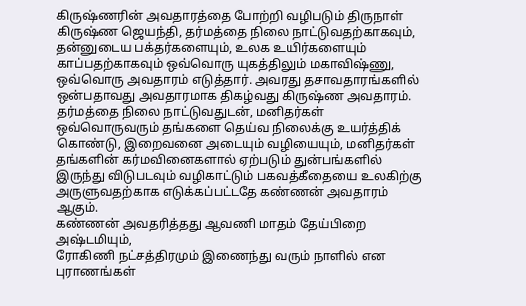கிருஷ்ணரின் அவதாரத்தை போற்றி வழிபடும் திருநாள் கிருஷ்ண ஜெயந்தி, தர்மத்தை நிலை நாட்டுவதற்காகவும், தன்னுடைய பக்தர்களையும், உலக உயிர்களையும் காப்பதற்காகவும் ஒவ்வொரு யுகத்திலும் மகாவிஷ்ணு, ஒவ்வொரு அவதாரம் எடுத்தார். அவரது தசாவதாரங்களில் ஒன்பதாவது அவதாரமாக திகழ்வது கிருஷ்ண அவதாரம். தர்மத்தை நிலை நாட்டுவதுடன், மனிதர்கள் ஒவ்வொருவரும் தங்களை தெய்வ நிலைக்கு உயர்த்திக் கொண்டு, இறைவனை அடையும் வழியையும், மனிதர்கள் தங்களின் கர்மவினைகளால் ஏற்படும் துன்பங்களில் இருந்து விடுபடவும் வழிகாட்டும் பகவத்கீதையை உலகிற்கு அருளுவதற்காக எடுக்கப்பட்டதே கண்ணன் அவதாரம் ஆகும்.
கண்ணன் அவதரித்தது ஆவணி மாதம் தேய்பிறை அஷ்டமியும்,
ரோகிணி நட்சத்திரமும் இணைந்து வரும் நாளில் என புராணங்கள்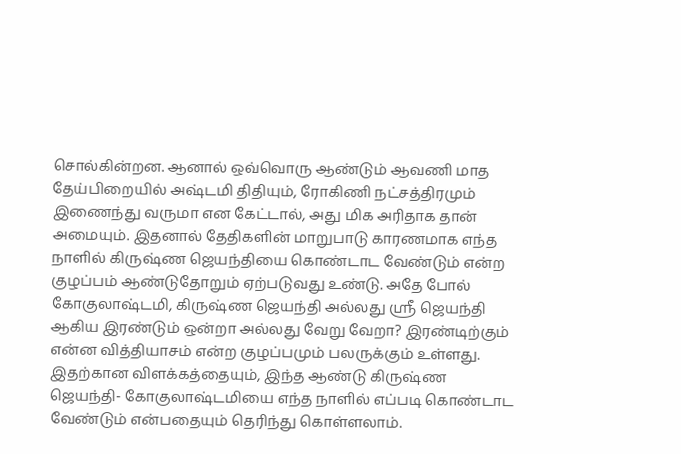சொல்கின்றன. ஆனால் ஒவ்வொரு ஆண்டும் ஆவணி மாத தேய்பிறையில் அஷ்டமி திதியும், ரோகிணி நட்சத்திரமும் இணைந்து வருமா என கேட்டால், அது மிக அரிதாக தான் அமையும். இதனால் தேதிகளின் மாறுபாடு காரணமாக எந்த நாளில் கிருஷ்ண ஜெயந்தியை கொண்டாட வேண்டும் என்ற குழப்பம் ஆண்டுதோறும் ஏற்படுவது உண்டு. அதே போல் கோகுலாஷ்டமி, கிருஷ்ண ஜெயந்தி அல்லது ஸ்ரீ ஜெயந்தி ஆகிய இரண்டும் ஒன்றா அல்லது வேறு வேறா? இரண்டிற்கும் என்ன வித்தியாசம் என்ற குழப்பமும் பலருக்கும் உள்ளது. இதற்கான விளக்கத்தையும், இந்த ஆண்டு கிருஷ்ண ஜெயந்தி- கோகுலாஷ்டமியை எந்த நாளில் எப்படி கொண்டாட வேண்டும் என்பதையும் தெரிந்து கொள்ளலாம்.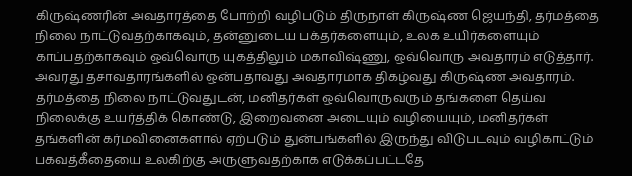கிருஷ்ணரின் அவதாரத்தை போற்றி வழிபடும் திருநாள் கிருஷ்ண ஜெயந்தி, தர்மத்தை நிலை நாட்டுவதற்காகவும், தன்னுடைய பக்தர்களையும், உலக உயிர்களையும் காப்பதற்காகவும் ஒவ்வொரு யுகத்திலும் மகாவிஷ்ணு, ஒவ்வொரு அவதாரம் எடுத்தார். அவரது தசாவதாரங்களில் ஒன்பதாவது அவதாரமாக திகழ்வது கிருஷ்ண அவதாரம். தர்மத்தை நிலை நாட்டுவதுடன், மனிதர்கள் ஒவ்வொருவரும் தங்களை தெய்வ நிலைக்கு உயர்த்திக் கொண்டு, இறைவனை அடையும் வழியையும், மனிதர்கள் தங்களின் கர்மவினைகளால் ஏற்படும் துன்பங்களில் இருந்து விடுபடவும் வழிகாட்டும் பகவத்கீதையை உலகிற்கு அருளுவதற்காக எடுக்கப்பட்டதே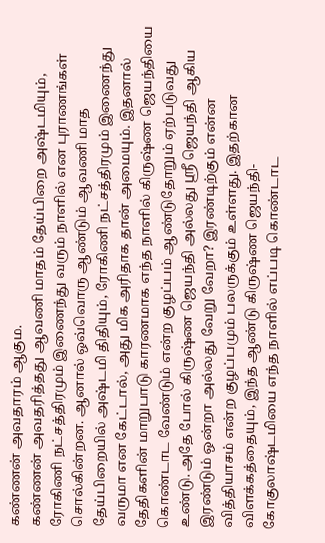கண்ணன் அவதாரம் ஆகும.
கண்ணன் அவதரித்தது ஆவணி மாதம் தேய்பிறை அஷ்டமியும், ரோகிணி நட்சத்திரமும் இணைந்து வரும் நாளில் என புராணங்கள் சொல்கின்றன. ஆனால் ஒவ்வொரு ஆண்டும் ஆவணி மாத தேய்பிறையில் அஷ்டமி திதியும், ரோகிணி நட்சத்திரமும் இணைந்து வருமா என கேட்டால், அது மிக அரிதாக தான் அமையும். இதனால் தேதிகளின் மாறுபாடு காரணமாக எந்த நாளில் கிருஷ்ண ஜெயந்தியை கொண்டாட வேண்டும் என்ற குழப்பம் ஆண்டுதோறும் ஏற்படுவது உண்டு. அதே போல் கிருஷ்ண ஜெயந்தி அல்லது ஸ்ரீ ஜெயந்தி ஆகிய இரண்டும் ஒன்றா அல்லது வேறு வேறா? இரண்டிற்கும் என்ன வித்தியாசம் என்ற குழப்பமும் பலருக்கும் உள்ளது. இதற்கான விளக்கத்தையும், இந்த ஆண்டு கிருஷ்ண ஜெயந்தி- கோகுலாஷ்டமியை எந்த நாளில் எப்படி கொண்டாட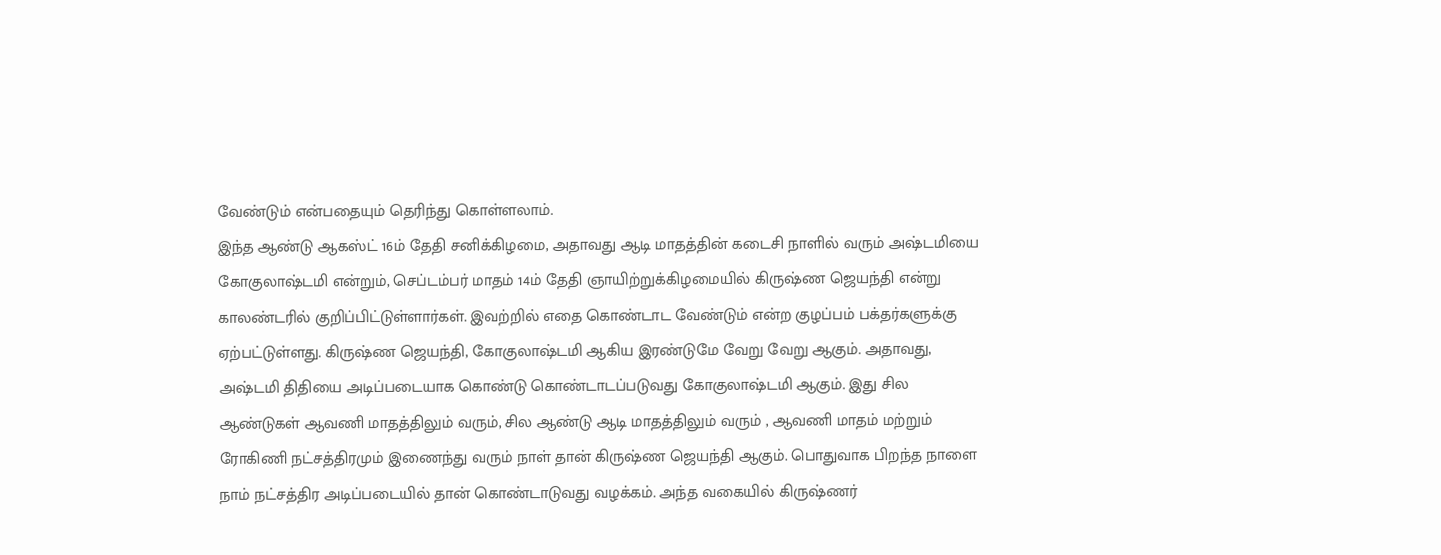வேண்டும் என்பதையும் தெரிந்து கொள்ளலாம்.
இந்த ஆண்டு ஆகஸ்ட் 16ம் தேதி சனிக்கிழமை, அதாவது ஆடி மாதத்தின் கடைசி நாளில் வரும் அஷ்டமியை கோகுலாஷ்டமி என்றும், செப்டம்பர் மாதம் 14ம் தேதி ஞாயிற்றுக்கிழமையில் கிருஷ்ண ஜெயந்தி என்று காலண்டரில் குறிப்பிட்டுள்ளார்கள். இவற்றில் எதை கொண்டாட வேண்டும் என்ற குழப்பம் பக்தர்களுக்கு ஏற்பட்டுள்ளது. கிருஷ்ண ஜெயந்தி, கோகுலாஷ்டமி ஆகிய இரண்டுமே வேறு வேறு ஆகும். அதாவது, அஷ்டமி திதியை அடிப்படையாக கொண்டு கொண்டாடப்படுவது கோகுலாஷ்டமி ஆகும். இது சில ஆண்டுகள் ஆவணி மாதத்திலும் வரும், சில ஆண்டு ஆடி மாதத்திலும் வரும் , ஆவணி மாதம் மற்றும் ரோகிணி நட்சத்திரமும் இணைந்து வரும் நாள் தான் கிருஷ்ண ஜெயந்தி ஆகும். பொதுவாக பிறந்த நாளை நாம் நட்சத்திர அடிப்படையில் தான் கொண்டாடுவது வழக்கம். அந்த வகையில் கிருஷ்ணர்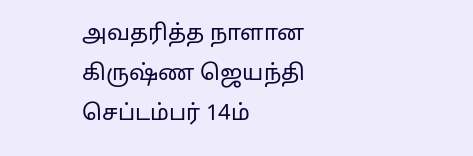அவதரித்த நாளான கிருஷ்ண ஜெயந்தி செப்டம்பர் 14ம்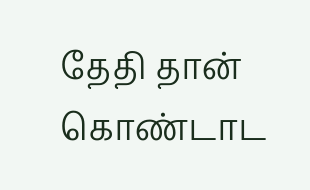தேதி தான் கொண்டாட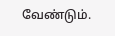வேண்டும்.